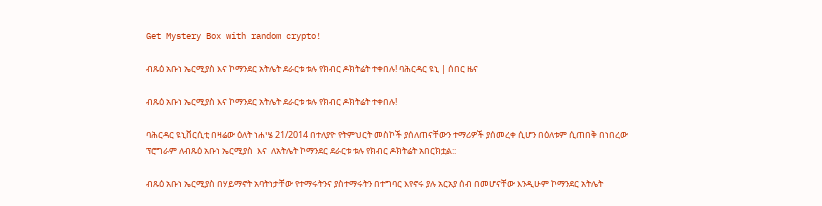Get Mystery Box with random crypto!

ብጹዕ አቡነ ኤርሚያስ እና ኮማንደር አትሌት ደራርቱ ቱሉ የክብር ዶክትሬት ተቀበሉ! ባሕርዳር ዩኒ | ሰበር ዜና

ብጹዕ አቡነ ኤርሚያስ እና ኮማንደር አትሌት ደራርቱ ቱሉ የክብር ዶክትሬት ተቀበሉ!

ባሕርዳር ዩኒቨርሲቲ በዛሬው ዕለት ነሐሤ 21/2014 በተለያዮ የትምህርት መስኮች ያሰለጠናቸውን ተማሪዎች ያሰመረቀ ሲሆን በዕለቱም ሲጠበቅ በነበረው ፕሮግራም ለብጹዕ አቡነ ኤርሚያስ  እና  ለአትሌት ኮማንደር ደራርቱ ቱሉ የክብር ዶክትሬት አበርክቷል::

ብጹዕ አቡነ ኤርሚያስ በሃይማኖት አባትነታቸው የተማሩትንና ያስተማሩትን በተግባር እየኖሩ ያሉ አርአያ ሰብ በመሆናቸው እንዲሁም ኮማንደር አትሌት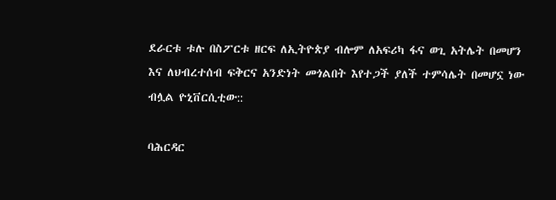ደራርቱ ቱሉ በስፖርቱ ዘርፍ ለኢትዮጵያ ብሎም ለአፍሪካ ፋና ወጊ አትሌት በመሆን እና ለህብረተሰብ ፍቅርና አንድነት መጎልበት እየተጋች ያለች ተምሳሌት በመሆኗ ነው ብሏል ዮኒቨርሲቲው::

ባሕርዳር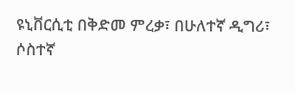ዩኒቨርሲቲ በቅድመ ምረቃ፣ በሁለተኛ ዲግሪ፣ ሶስተኛ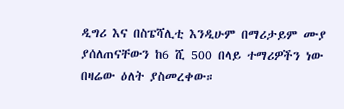ዲግሪ እና በስፔሻሊቲ እንዲሁም በማሪታይም ሙያ ያሰለጠናቸውን ከ6 ሺ 500 በላይ ተማሪዎችን ነው በዛሬው ዕለት ያስመረቀው።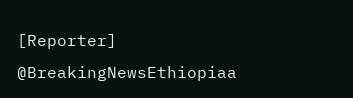[Reporter]
@BreakingNewsEthiopiaa